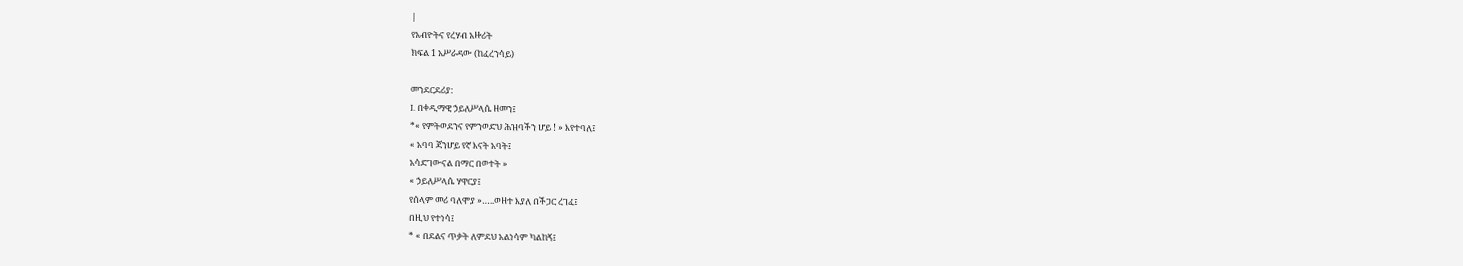|
የአብዮትና የረሃብ አዙሪት
ክፍል 1 አሥራዳው (ከፈረንሳይ)

መንደርደሪያ:
I. በቀዲማዊ ኃይለሥላሴ ዘመን፤
*« የምትወደንና የምንወድህ ሕዝባችን ሆይ ! » እየተባለ፤
« አባባ ጃንሆይ የኛ እናት አባት፤
አሳድገውናል በማር በወተት »
« ኃይለሥላሴ ሃዋርያ፤
የሰላም መሪ ባለሞያ »…..ወዘተ እያለ በችጋር ረገፈ፤
በዚህ የተነሳ፤
* « በደልና ጥቃት ለምደህ አልነሳም ካልከኝ፤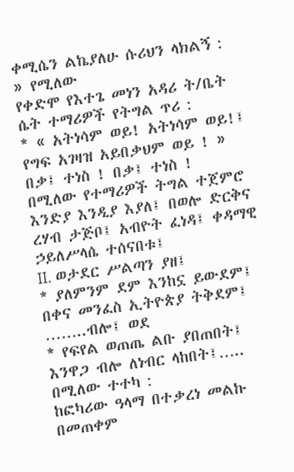ቀሚሴን ልኬያለሁ ሱሪህን ላክልኝ : » የሚለው
የቀድሞ የእተጌ መነን አዳሪ ት/ቤት ሴት ተማሪዎች የትግል ጥሪ :
* « አትነሳም ወይ! አትነሳም ወይ!፤
የግፍ አገዛዝ አይበቃህም ወይ ! »
በቃ፤ ተነስ ! በቃ፤ ተነስ !
በሚለው የተማሪዎች ትግል ተጀምሮ እንድያ እንዲያ እያለ፤ በወሎ ድርቅና ረሃብ ታጅቦ፤ አብዮት ፈነዳ፤ ቀዳማዊ ኃይለሥላሴ ተሰናበቱ፤
II. ወታደር ሥልጣን ያዘ፤
* ያለምንም ደም እንከኗ ይውደም፤
በቀና መንፈስ ኢትዮጵያ ትቅደም፤ ……..ብሎ፤ ወደ
* የፍየል ወጠጤ ልቡ ያበጠበት፤
እንዋጋ ብሎ ለነብር ላከበት፤….. በሚለው ተተካ :
ከፎካሪው ዓላማ በተቃረነ መልኩ በመጠቀም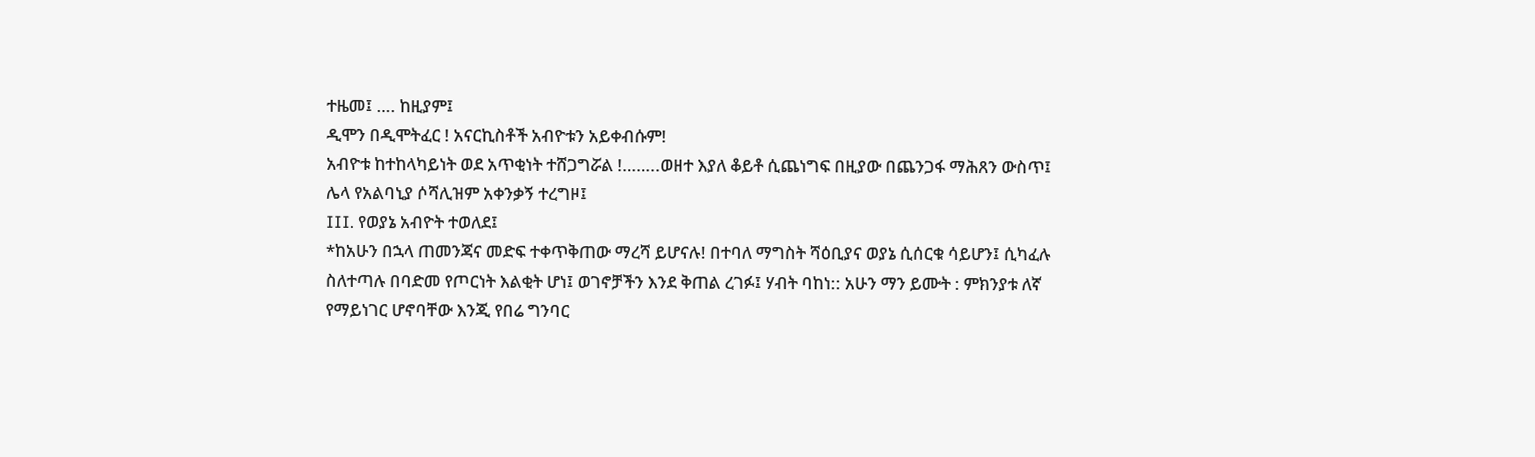ተዜመ፤ …. ከዚያም፤
ዲሞን በዲሞትፈር ! አናርኪስቶች አብዮቱን አይቀብሱም!
አብዮቱ ከተከላካይነት ወደ አጥቂነት ተሸጋግሯል !……..ወዘተ እያለ ቆይቶ ሲጨነግፍ በዚያው በጨንጋፋ ማሕጸን ውስጥ፤ ሌላ የአልባኒያ ሶሻሊዝም አቀንቃኝ ተረግዞ፤
III. የወያኔ አብዮት ተወለደ፤
*ከአሁን በኋላ ጠመንጃና መድፍ ተቀጥቅጠው ማረሻ ይሆናሉ! በተባለ ማግስት ሻዕቢያና ወያኔ ሲሰርቁ ሳይሆን፤ ሲካፈሉ ስለተጣሉ በባድመ የጦርነት እልቂት ሆነ፤ ወገኖቻችን እንደ ቅጠል ረገፉ፤ ሃብት ባከነ:: አሁን ማን ይሙት : ምክንያቱ ለኛ የማይነገር ሆኖባቸው እንጂ የበሬ ግንባር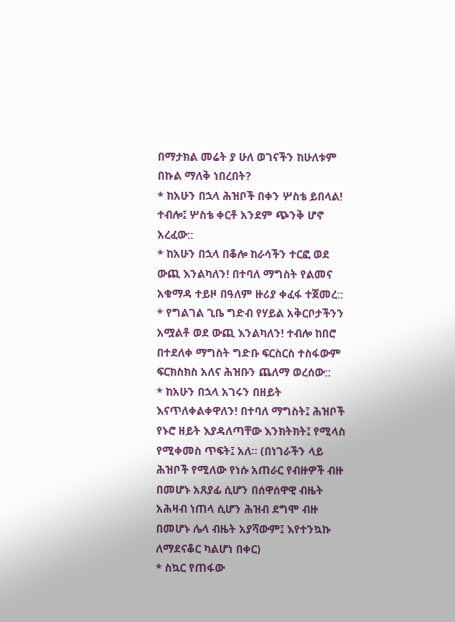በማታክል መሬት ያ ሁለ ወገናችን ከሁለቱም በኩል ማለቅ ነበረበት?
* ከአሁን በኋላ ሕዝቦች በቀን ሦስቴ ይበላል! ተብሎ፤ ሦስቴ ቀርቶ አንደም ጭንቅ ሆኖ አረፈው::
* ከአሁን በኋላ በቆሎ ከራሳችን ተርፎ ወደ ውጪ እንልካለን! በተባለ ማግስት የልመና አቁማዳ ተይዞ በዓለም ዙሪያ ቀፈፋ ተጀመረ::
* የግልገል ጊቤ ግድብ የሃይል አቅርቦታችንን አሟልቶ ወደ ውጪ እንልካለን! ተብሎ ከበሮ በተደለቀ ማግስት ግድቡ ፍርስርስ ተስፋውም ፍርክስክስ አለና ሕዝቡን ጨለማ ወረሰው::
* ከአሁን በኋላ አገሩን በዘይት እናጥለቀልቀዋለን! በተባለ ማግስት፤ ሕዝቦች የኑሮ ዘይት እያዳለጣቸው እንክትክት፤ የሚላስ የሚቀመስ ጥፍት፤ አለ። (በነገራችን ላይ ሕዝቦች የሚለው የነሱ አጠራር የብዙዎች ብዙ በመሆኑ አጸያፊ ሲሆን በሰዋሰዋዊ ብዜት አሕዛብ ነጠላ ሲሆን ሕዝብ ደግሞ ብዙ በመሆኑ ሌላ ብዜት አያሻውም፤ እየተንኳኩ ለማደናቆር ካልሆነ በቀር)
* ስኳር የጠፋው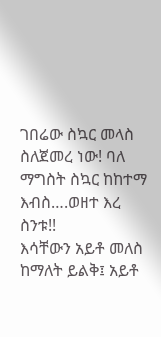ገበሬው ስኳር መላስ ስለጀመረ ነው! ባለ ማግስት ስኳር ከከተማ እብስ….ወዘተ እረ ስንቱ!!
እሳቸውን አይቶ መለስ ከማለት ይልቅ፤ አይቶ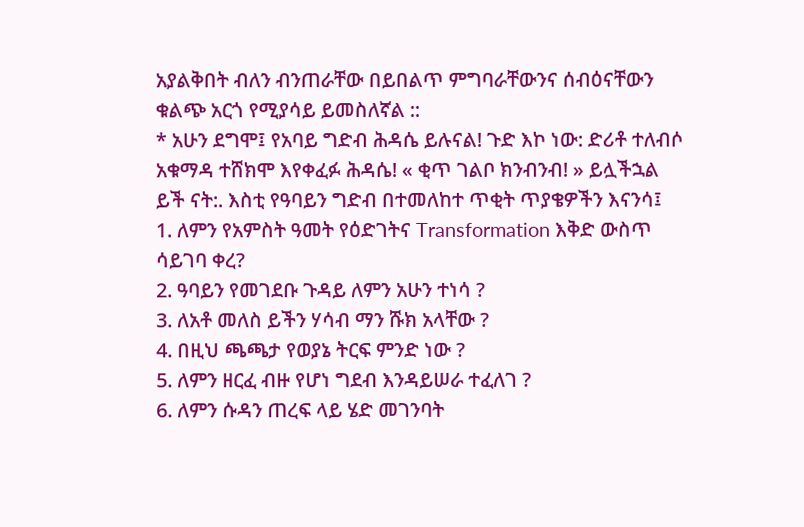አያልቅበት ብለን ብንጠራቸው በይበልጥ ምግባራቸውንና ሰብዕናቸውን ቁልጭ አርጎ የሚያሳይ ይመስለኛል ::
* አሁን ደግሞ፤ የአባይ ግድብ ሕዳሴ ይሉናል! ጉድ እኮ ነው: ድሪቶ ተለብሶ አቁማዳ ተሸክሞ እየቀፈፉ ሕዳሴ! « ቂጥ ገልቦ ክንብንብ! » ይሏችኋል ይች ናት:. እስቲ የዓባይን ግድብ በተመለከተ ጥቂት ጥያቄዎችን እናንሳ፤
1. ለምን የአምስት ዓመት የዕድገትና Transformation እቅድ ውስጥ ሳይገባ ቀረ?
2. ዓባይን የመገደቡ ጉዳይ ለምን አሁን ተነሳ ?
3. ለአቶ መለስ ይችን ሃሳብ ማን ሹክ አላቸው ?
4. በዚህ ጫጫታ የወያኔ ትርፍ ምንድ ነው ?
5. ለምን ዘርፈ ብዙ የሆነ ግደብ እንዳይሠራ ተፈለገ ?
6. ለምን ሱዳን ጠረፍ ላይ ሄድ መገንባት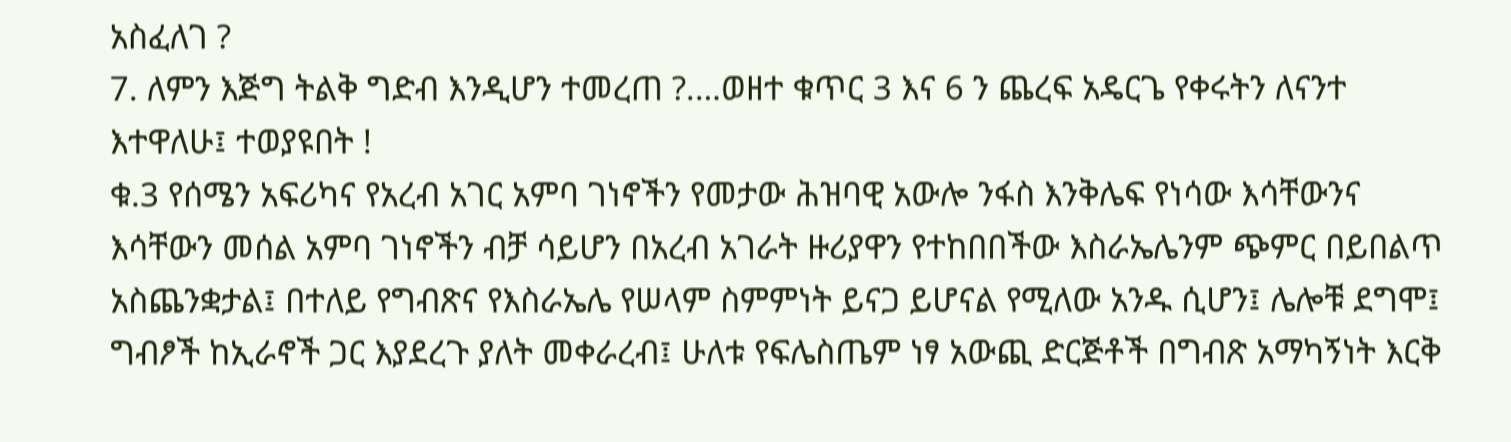አስፈለገ ?
7. ለምን እጅግ ትልቅ ግድብ እንዲሆን ተመረጠ ?.…ወዘተ ቁጥር 3 እና 6 ን ጨረፍ አዴርጌ የቀሩትን ለናንተ እተዋለሁ፤ ተወያዩበት !
ቁ.3 የሰሜን አፍሪካና የአረብ አገር አምባ ገነኖችን የመታው ሕዝባዊ አውሎ ንፋስ እንቅሌፍ የነሳው እሳቸውንና እሳቸውን መሰል አምባ ገነኖችን ብቻ ሳይሆን በአረብ አገራት ዙሪያዋን የተከበበችው እስራኤሌንም ጭምር በይበልጥ አስጨንቋታል፤ በተለይ የግብጽና የእስራኤሌ የሠላም ስምምነት ይናጋ ይሆናል የሚለው አንዱ ሲሆን፤ ሌሎቹ ደግሞ፤ ግብፆች ከኢራኖች ጋር እያደረጉ ያለት መቀራረብ፤ ሁለቱ የፍሌስጤም ነፃ አውጪ ድርጅቶች በግብጽ አማካኝነት እርቅ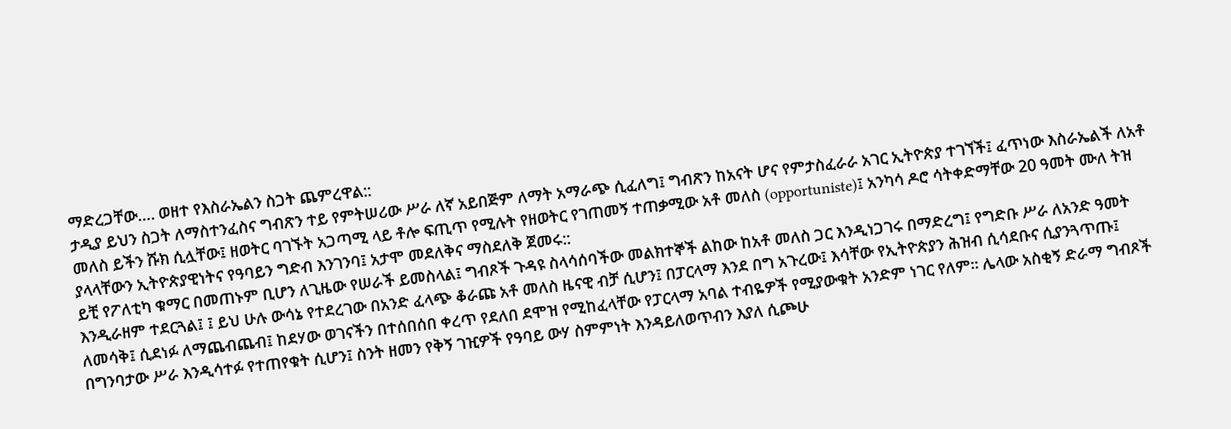ማድረጋቸው…. ወዘተ የእስራኤልን ስጋት ጨምረዋል::
ታዲያ ይህን ስጋት ለማስተንፈስና ግብጽን ተይ የምትሠሪው ሥራ ለኛ አይበጅም ለማት አማራጭ ሲፈለግ፤ ግብጽን ከአናት ሆና የምታስፈራራ አገር ኢትዮጵያ ተገኘች፤ ፈጥነው እስራኤልች ለአቶ መለስ ይችን ሹክ ሲሏቸው፤ ዘወትር ባገኙት አጋጣሚ ላይ ቶሎ ፍጢጥ የሚሉት የዘወትር የገጠመኝ ተጠቃሚው አቶ መለስ (opportuniste)፤ አንካሳ ዶሮ ሳትቀድማቸው 20 ዓመት ሙለ ትዝ ያላላቸውን ኢትዮጵያዊነትና የዓባይን ግድብ እንገንባ፤ አታሞ መደለቅና ማስደለቅ ጀመሩ::
ይቺ የፖለቲካ ቁማር በመጠኑም ቢሆን ለጊዜው የሠራች ይመስላል፤ ግብጾች ጉዳዩ ስላሳሰባችው መልክተኞች ልከው ከአቶ መለስ ጋር እንዲነጋገሩ በማድረግ፤ የግድቡ ሥራ ለአንድ ዓመት እንዲራዘም ተደርጓል፤ ፤ ይህ ሁሉ ውሳኔ የተደረገው በአንድ ፈላጭ ቆራጩ አቶ መለስ ዜናዊ ብቻ ሲሆን፤ በፓርላማ እንደ በግ አጉረው፤ እሳቸው የኢትዮጵያን ሕዝብ ሲሳደቡና ሲያንጓጥጡ፤ ለመሳቅ፤ ሲደነፉ ለማጨብጨብ፤ ከደሃው ወገናችን በተሰበሰበ ቀረጥ የደለበ ደሞዝ የሚከፈላቸው የፓርላማ አባል ተብዬዎች የሚያውቁት አንድም ነገር የለም። ሌላው አስቂኝ ድራማ ግብጾች በግንባታው ሥራ እንዲሳተፉ የተጠየቁት ሲሆን፤ ስንት ዘመን የቅኝ ገዢዎች የዓባይ ውሃ ስምምነት እንዳይለወጥብን እያለ ሲጮሁ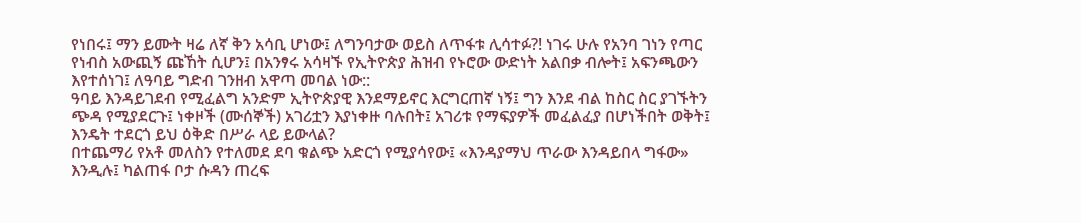የነበሩ፤ ማን ይሙት ዛሬ ለኛ ቅን አሳቢ ሆነው፤ ለግንባታው ወይስ ለጥፋቱ ሊሳተፉ?! ነገሩ ሁሉ የአንባ ገነን የጣር የነብስ አውጪኝ ጩኸት ሲሆን፤ በአንፃሩ አሳዛኙ የኢትዮጵያ ሕዝብ የኑሮው ውድነት አልበቃ ብሎት፤ አፍንጫውን እየተሰነገ፤ ለዓባይ ግድብ ገንዘብ አዋጣ መባል ነው::
ዓባይ እንዳይገደብ የሚፈልግ አንድም ኢትዮጵያዊ እንደማይኖር እርግርጠኛ ነኝ፤ ግን እንደ ብል ከስር ስር ያገኙትን ጭዳ የሚያደርጉ፤ ነቀዞች (ሙሰኞች) አገሪቷን እያነቀዙ ባሉበት፤ አገሪቱ የማፍያዎች መፈልፈያ በሆነችበት ወቅት፤ እንዴት ተደርጎ ይህ ዕቅድ በሥራ ላይ ይውላል?
በተጨማሪ የአቶ መለስን የተለመደ ደባ ቁልጭ አድርጎ የሚያሳየው፤ «እንዳያማህ ጥራው እንዳይበላ ግፋው» እንዲሉ፤ ካልጠፋ ቦታ ሱዳን ጠረፍ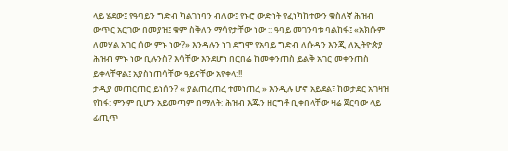ላይ ሄደው፤ የዓባይን ግድብ ካልገነባን ብለው፤ የኑሮ ውድነት የፈነካከተውን ቁስለኛ ሕዝብ ውጥር አርገው በመያዝ፤ ቁም ስቅለን ማሳየታቸው ነው :: ዓባይ መገንባቱ ባልከፋ፤ «አክሱም ለመሃል አገር ሰው ምኑ ነው?» እንዳሉን ነገ ደግሞ የአባይ ግድብ ለሱዳን እንጂ ለኢትዮጵያ ሕዝብ ምኑ ነው ቢሉንስ? እሳቸው እንደሆነ በርበሬ ከመቀንጠስ ይልቅ አገር መቀንጠስ ይቀላቸዋል፤ አያስነጠሳቸው ዓይናቸው አየቀላ:!!
ታዲያ መጠርጠር ይነሰን? « ያልጠረጠረ ተመነጠረ » እንዲሉ ሆኖ አይደል፣ ከወታደር አገዛዝ የከፋ: ምንም ቢሆን አይመጣም በማለት: ሕዝብ እጁን ዘርግቶ ቢቀበላቸው ዛሬ ጀርባው ላይ ፊጢጥ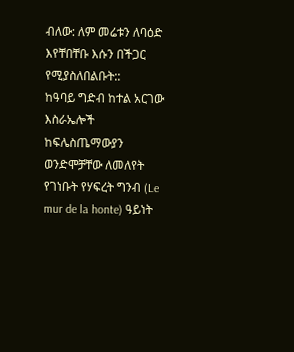ብለው: ለም መሬቱን ለባዕድ እየቸበቸቡ እሱን በችጋር የሚያስለበልቡት::
ከዓባይ ግድብ ከተል አርገው እስራኤሎች ከፍሌስጤማውያን ወንድሞቻቸው ለመለየት የገነቡት የሃፍረት ግንብ (Le mur de la honte) ዓይነት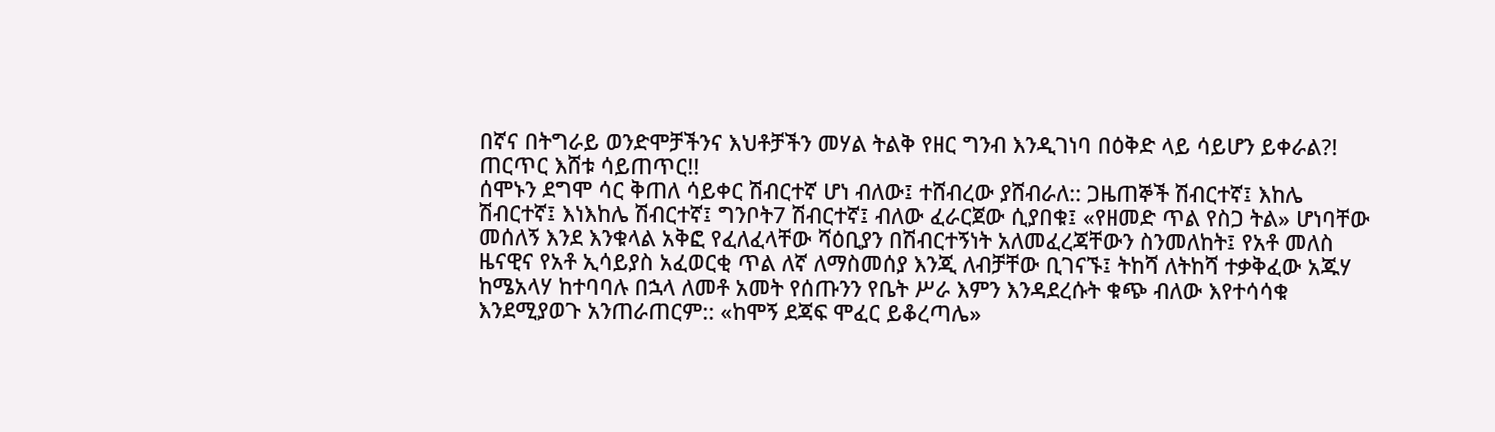በኛና በትግራይ ወንድሞቻችንና እህቶቻችን መሃል ትልቅ የዘር ግንብ እንዲገነባ በዕቅድ ላይ ሳይሆን ይቀራል?! ጠርጥር እሸቱ ሳይጠጥር!!
ሰሞኑን ደግሞ ሳር ቅጠለ ሳይቀር ሽብርተኛ ሆነ ብለው፤ ተሸብረው ያሸብራለ:: ጋዜጠኞች ሽብርተኛ፤ እከሌ ሽብርተኛ፤ እነእከሌ ሽብርተኛ፤ ግንቦት7 ሽብርተኛ፤ ብለው ፈራርጀው ሲያበቁ፤ «የዘመድ ጥል የስጋ ትል» ሆነባቸው መሰለኝ እንደ እንቁላል አቅፎ የፈለፈላቸው ሻዕቢያን በሽብርተኝነት አለመፈረጃቸውን ስንመለከት፤ የአቶ መለስ ዜናዊና የአቶ ኢሳይያስ አፈወርቂ ጥል ለኛ ለማስመሰያ እንጂ ለብቻቸው ቢገናኙ፤ ትከሻ ለትከሻ ተቃቅፈው አጁሃ ከሜአላሃ ከተባባሉ በኋላ ለመቶ አመት የሰጡንን የቤት ሥራ እምን እንዳደረሱት ቁጭ ብለው እየተሳሳቁ እንደሚያወጉ አንጠራጠርም:: «ከሞኝ ደጃፍ ሞፈር ይቆረጣሌ»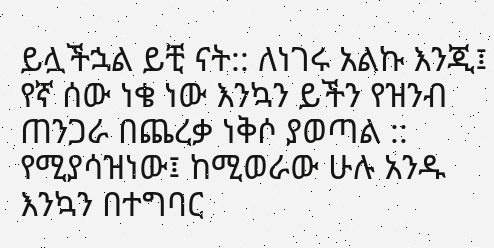ይሏችኋል ይቺ ናት:: ለነገሩ አልኩ እንጂ፤ የኛ ሰው ነቄ ነው እንኳን ይችን የዝንብ ጠንጋራ በጨረቃ ነቅሶ ያወጣል ::
የሚያሳዝነው፤ ከሚወራው ሁሉ አንዱ እንኳን በተግባር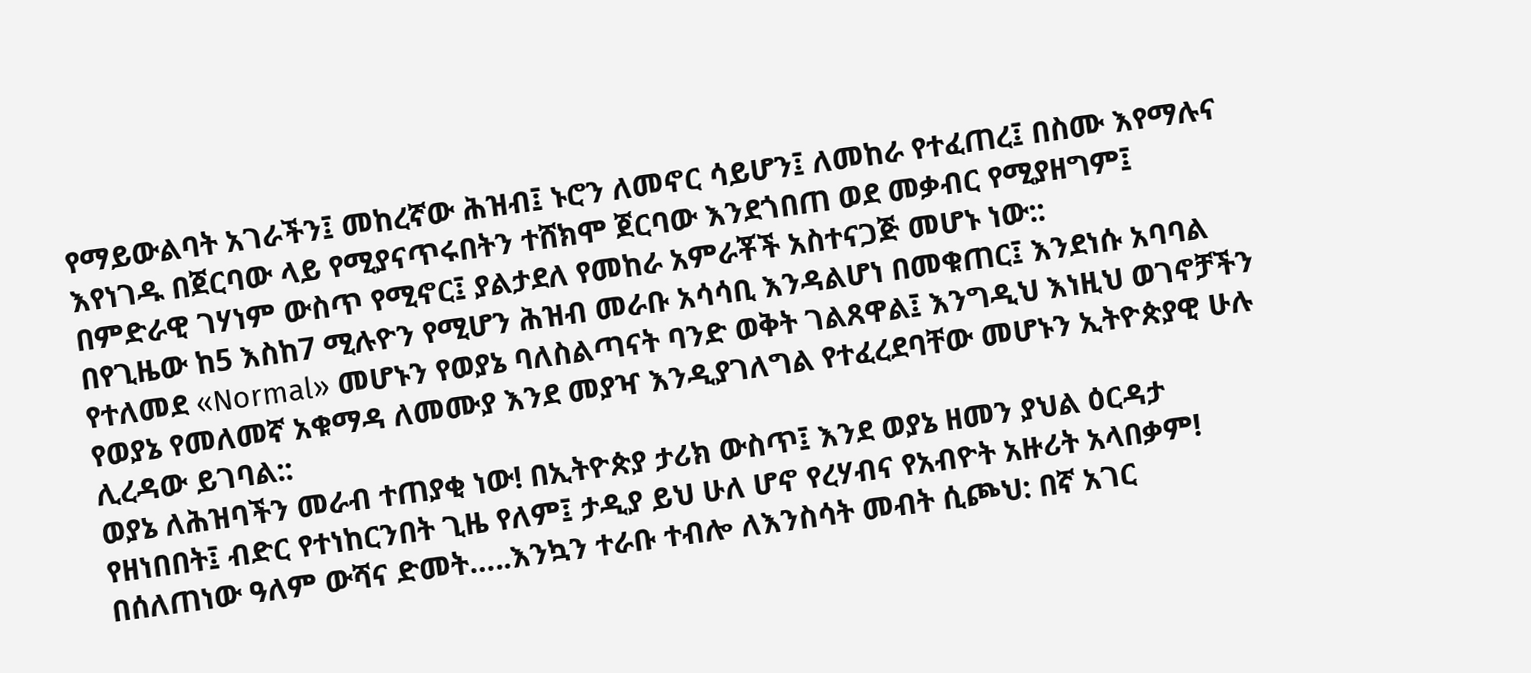የማይውልባት አገራችን፤ መከረኛው ሕዝብ፤ ኑሮን ለመኖር ሳይሆን፤ ለመከራ የተፈጠረ፤ በስሙ እየማሉና እየነገዱ በጀርባው ላይ የሚያናጥሩበትን ተሸክሞ ጀርባው እንደጎበጠ ወደ መቃብር የሚያዘግም፤ በምድራዊ ገሃነም ውስጥ የሚኖር፤ ያልታደለ የመከራ አምራቾች አስተናጋጅ መሆኑ ነው::
በየጊዜው ከ5 እስከ7 ሚሉዮን የሚሆን ሕዝብ መራቡ አሳሳቢ እንዳልሆነ በመቁጠር፤ እንደነሱ አባባል የተለመደ «Normal» መሆኑን የወያኔ ባለስልጣናት ባንድ ወቅት ገልጸዋል፤ እንግዲህ እነዚህ ወገኖቻችን የወያኔ የመለመኛ አቁማዳ ለመሙያ እንደ መያዣ እንዲያገለግል የተፈረደባቸው መሆኑን ኢትዮጵያዊ ሁሉ ሊረዳው ይገባል::
ወያኔ ለሕዝባችን መራብ ተጠያቂ ነው! በኢትዮጵያ ታሪክ ውስጥ፤ እንደ ወያኔ ዘመን ያህል ዕርዳታ የዘነበበት፤ ብድር የተነከርንበት ጊዜ የለም፤ ታዲያ ይህ ሁለ ሆኖ የረሃብና የአብዮት አዙሪት አላበቃም!
በሰለጠነው ዓለም ውሻና ድመት…..እንኳን ተራቡ ተብሎ ለእንስሳት መብት ሲጮህ: በኛ አገር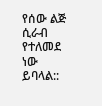የሰው ልጅ ሲራብ የተለመደ ነው ይባላል::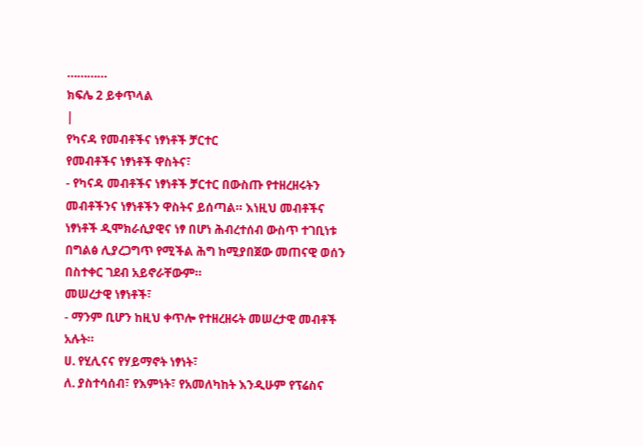…………
ክፍሌ 2 ይቀጥላል
|
የካናዳ የመብቶችና ነፃነቶች ቻርተር
የመብቶችና ነፃነቶች ዋስትና፣
- የካናዳ መብቶችና ነፃነቶች ቻርተር በውስጡ የተዘረዘሩትን መብቶችንና ነፃነቶችን ዋስትና ይሰጣል። እነዚህ መብቶችና ነፃነቶች ዲሞክራሲያዊና ነፃ በሆነ ሕብረተሰብ ውስጥ ተገቢነቱ በግልፅ ሊያረጋግጥ የሚችል ሕግ ከሚያበጀው መጠናዊ ወሰን በስተቀር ገደብ አይኖራቸውም።
መሠረታዊ ነፃነቶች፣
- ማንም ቢሆን ከዚህ ቀጥሎ የተዘረዘሩት መሠረታዊ መብቶች አሉት።
ሀ. የሂሊናና የሃይማኖት ነፃነት፣
ለ. ያስተሳሰብ፣ የእምነት፣ የአመለካከት እንዲሁም የፕሬስና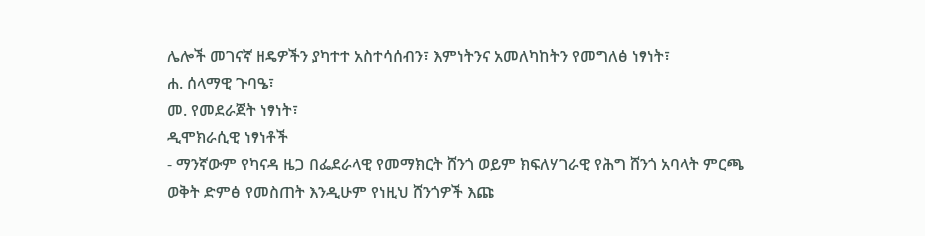ሌሎች መገናኛ ዘዴዎችን ያካተተ አስተሳሰብን፣ እምነትንና አመለካከትን የመግለፅ ነፃነት፣
ሐ. ሰላማዊ ጉባዔ፣
መ. የመደራጀት ነፃነት፣
ዲሞክራሲዊ ነፃነቶች
- ማንኛውም የካናዳ ዜጋ በፌደራላዊ የመማክርት ሸንጎ ወይም ክፍለሃገራዊ የሕግ ሸንጎ አባላት ምርጫ ወቅት ድምፅ የመስጠት እንዲሁም የነዚህ ሸንጎዎች እጩ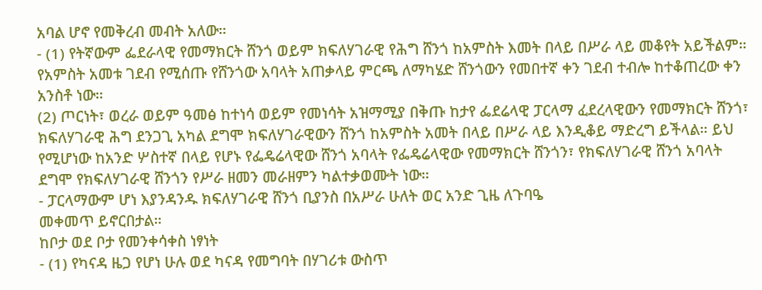አባል ሆኖ የመቅረብ መብት አለው።
- (1) የትኛውም ፌደራላዊ የመማክርት ሸንጎ ወይም ክፍለሃገራዊ የሕግ ሸንጎ ከአምስት እመት በላይ በሥራ ላይ መቆየት አይችልም። የአምስት አመቱ ገደብ የሚሰጡ የሸንጎው አባላት አጠቃላይ ምርጫ ለማካሄድ ሸንጎውን የመበተኛ ቀን ገደብ ተብሎ ከተቆጠረው ቀን አንስቶ ነው።
(2) ጦርነት፣ ወረራ ወይም ዓመፅ ከተነሳ ወይም የመነሳት አዝማሚያ በቅጡ ከታየ ፌደሬላዊ ፓርላማ ፈደረላዊውን የመማክርት ሸንጎ፣ ክፍለሃገራዊ ሕግ ደንጋጊ አካል ደግሞ ክፍለሃገራዊውን ሸንጎ ከአምስት አመት በላይ በሥራ ላይ እንዲቆይ ማድረግ ይችላል። ይህ የሚሆነው ከአንድ ሦስተኛ በላይ የሆኑ የፌዴሬላዊው ሸንጎ አባላት የፌዴሬላዊው የመማክርት ሸንጎን፣ የክፍለሃገራዊ ሸንጎ አባላት ደግሞ የክፍለሃገራዊ ሸንጎን የሥራ ዘመን መራዘምን ካልተቃወሙት ነው።
- ፓርላማውም ሆነ እያንዳንዱ ክፍለሃገራዊ ሸንጎ ቢያንስ በአሥራ ሁለት ወር አንድ ጊዜ ለጉባዔ
መቀመጥ ይኖርበታል።
ከቦታ ወደ ቦታ የመንቀሳቀስ ነፃነት
- (1) የካናዳ ዜጋ የሆነ ሁሉ ወደ ካናዳ የመግባት በሃገሪቱ ውስጥ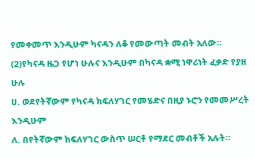የመቀመጥ እንዲሁም ካናዳን ለቆ የመውጣት መብት አለው።
(2)የካናዳ ዜጋ የሆነ ሁሉና እንዲሁም በካናዳ ቋሚ ነዋሪነት ፈቃድ የያዘ ሁሉ
ሀ. ወደየትኛውም የካናዳ ክፍለሃገር የመሄድና በዚያ ኑሮን የመመሥረት እንዲሁም
ለ. በየትኛውም ክፍለሃገር ውስጥ ሠርቶ የማደር መብቶች አሉት።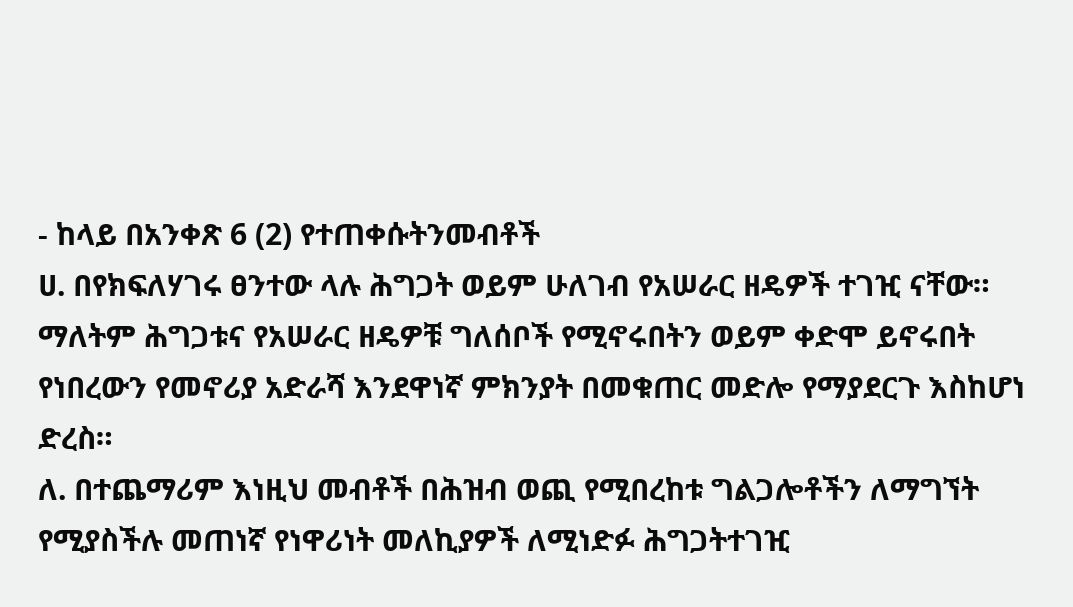- ከላይ በአንቀጽ 6 (2) የተጠቀሱትንመብቶች
ሀ. በየክፍለሃገሩ ፀንተው ላሉ ሕግጋት ወይም ሁለገብ የአሠራር ዘዴዎች ተገዢ ናቸው። ማለትም ሕግጋቱና የአሠራር ዘዴዎቹ ግለሰቦች የሚኖሩበትን ወይም ቀድሞ ይኖሩበት የነበረውን የመኖሪያ አድራሻ እንደዋነኛ ምክንያት በመቁጠር መድሎ የማያደርጉ እስከሆነ ድረስ።
ለ. በተጨማሪም እነዚህ መብቶች በሕዝብ ወጪ የሚበረከቱ ግልጋሎቶችን ለማግኘት የሚያስችሉ መጠነኛ የነዋሪነት መለኪያዎች ለሚነድፉ ሕግጋትተገዢ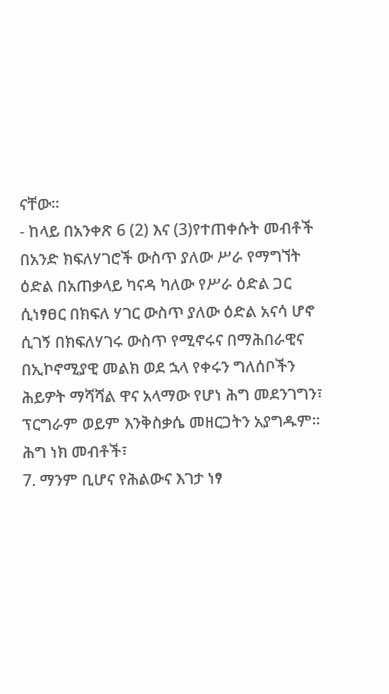ናቸው።
- ከላይ በአንቀጽ 6 (2) እና (3)የተጠቀሱት መብቶች በአንድ ክፍለሃገሮች ውስጥ ያለው ሥራ የማግኘት ዕድል በአጠቃላይ ካናዳ ካለው የሥራ ዕድል ጋር ሲነፃፀር በክፍለ ሃገር ውስጥ ያለው ዕድል አናሳ ሆኖ ሲገኝ በክፍለሃገሩ ውስጥ የሚኖሩና በማሕበራዊና በኢኮኖሚያዊ መልክ ወደ ኋላ የቀሩን ግለሰቦችን ሕይዎት ማሻሻል ዋና አላማው የሆነ ሕግ መደንገግን፣ ፕርግራም ወይም እንቅስቃሴ መዘርጋትን አያግዱም።
ሕግ ነክ መብቶች፣
7. ማንም ቢሆና የሕልውና እገታ ነፃ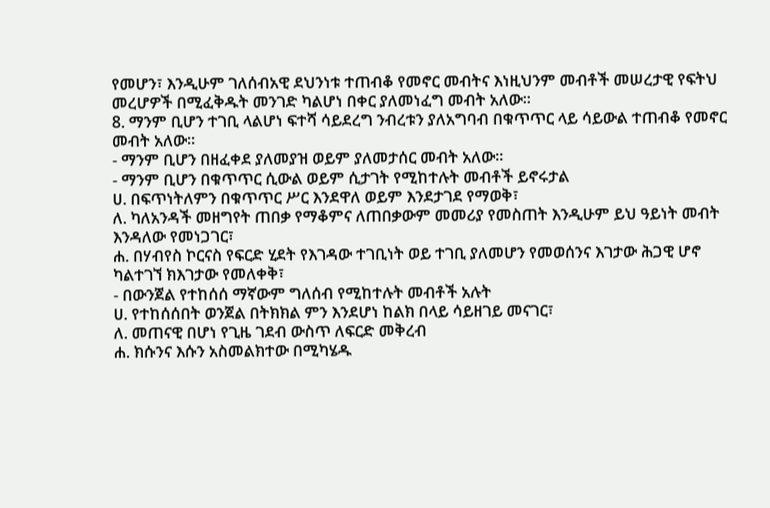የመሆን፣ እንዲሁም ገለሰብአዊ ደህንነቱ ተጠብቆ የመኖር መብትና እነዚህንም መብቶች መሠረታዊ የፍትህ መረሆዎች በሚፈቅዱት መንገድ ካልሆነ በቀር ያለመነፈግ መብት አለው።
8. ማንም ቢሆን ተገቢ ላልሆነ ፍተሻ ሳይደረግ ንብረቱን ያለአግባብ በቁጥጥር ላይ ሳይውል ተጠብቆ የመኖር መብት አለው።
- ማንም ቢሆን በዘፈቀደ ያለመያዝ ወይም ያለመታሰር መብት አለው።
- ማንም ቢሆን በቁጥጥር ሲውል ወይም ሲታገት የሚከተሉት መብቶች ይኖሩታል
ሀ. በፍጥነትለምን በቁጥጥር ሥር እንደዋለ ወይም እንደታገደ የማወቅ፣
ለ. ካለአንዳች መዘግየት ጠበቃ የማቆምና ለጠበቃውም መመሪያ የመስጠት እንዲሁም ይህ ዓይነት መብት እንዳለው የመነጋገር፣
ሐ. በሃብየስ ኮርናስ የፍርድ ሂደት የእገዳው ተገቢነት ወይ ተገቢ ያለመሆን የመወሰንና እገታው ሕጋዊ ሆኖ ካልተገኘ ክእገታው የመለቀቅ፣
- በውንጀል የተከሰሰ ማኛውም ግለሰብ የሚከተሉት መብቶች አሉት
ሀ. የተከሰሰበት ወንጀል በትክክል ምን እንደሆነ ከልክ በላይ ሳይዘገይ መናገር፣
ለ. መጠናዊ በሆነ የጊዜ ገደብ ውስጥ ለፍርድ መቅረብ
ሐ. ክሱንና እሱን አስመልክተው በሚካሄዱ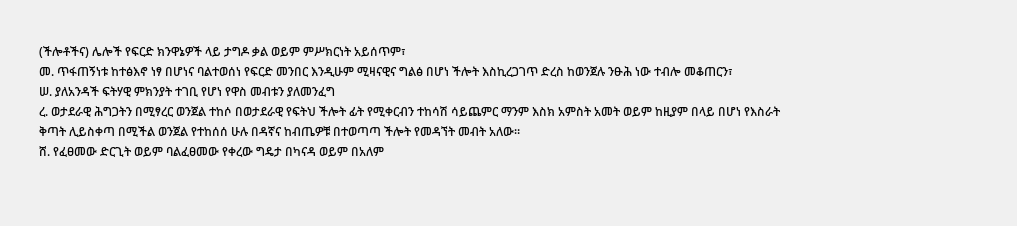(ችሎቶችና) ሌሎች የፍርድ ክንዋኔዎች ላይ ታግዶ ቃል ወይም ምሥክርነት አይሰጥም፣
መ. ጥፋጠኝነቱ ከተፅእኖ ነፃ በሆነና ባልተወሰነ የፍርድ መንበር እንዲሁም ሚዛናዊና ግልፅ በሆነ ችሎት እስኪረጋገጥ ድረስ ከወንጀሉ ንፁሕ ነው ተብሎ መቆጠርን፣
ሠ. ያለአንዳች ፍትሃዊ ምክንያት ተገቢ የሆነ የዋስ መብቱን ያለመንፈግ
ረ. ወታደራዊ ሕግጋትን በሚፃረር ወንጀል ተከሶ በወታደራዊ የፍትህ ችሎት ፊት የሚቀርብን ተከሳሽ ሳይጨምር ማንም እስክ አምስት አመት ወይም ከዚያም በላይ በሆነ የእስራት ቅጣት ሊይስቀጣ በሚችል ወንጀል የተከሰሰ ሁሉ በዳኛና ከብጤዎቹ በተወጣጣ ችሎት የመዳኘት መብት አለው።
ሸ. የፈፀመው ድርጊት ወይም ባልፈፀመው የቀረው ግዴታ በካናዳ ወይም በአለም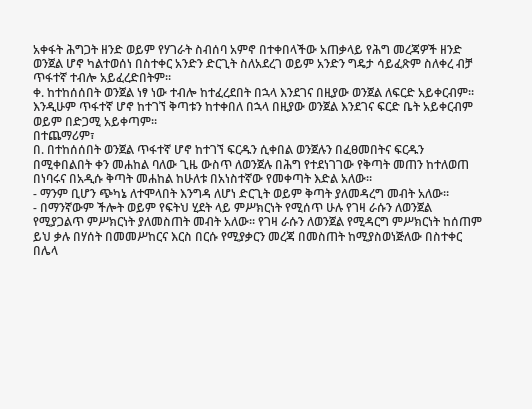አቀፋት ሕግጋት ዘንድ ወይም የሃገራት ስብሰባ አምኖ በተቀበላችው አጠቃላይ የሕግ መረጃዎች ዘንድ ወንጀል ሆኖ ካልተወሰነ በስተቀር አንድን ድርጊት ስለአደረገ ወይም አንድን ግዴታ ሳይፈጽም ስለቀረ ብቻ ጥፋተኛ ተብሎ አይፈረድበትም።
ቀ. ከተከሰሰበት ወንጀል ነፃ ነው ተብሎ ከተፈረደበት በኋላ እንደገና በዚያው ወንጀል ለፍርድ አይቀርብም። እንዲሁም ጥፋተኛ ሆኖ ከተገኘ ቅጣቱን ከተቀበለ በኋላ በዚያው ወንጀል እንደገና ፍርድ ቤት አይቀርብም ወይም በድጋሚ አይቀጣም።
በተጨማሪም፣
በ. በተከሰሰበት ወንጀል ጥፋተኛ ሆኖ ከተገኘ ፍርዱን ሲቀበል ወንጀሉን በፈፀመበትና ፍርዱን በሚቀበልበት ቀን መሐከል ባለው ጊዜ ውስጥ ለወንጀሉ በሕግ የተደነገገው የቅጣት መጠን ከተለወጠ በነባሩና በአዲሱ ቅጣት መሐከል ከሁለቱ በአነስተኛው የመቀጣት እድል አለው።
- ማንም ቢሆን ጭካኔ ለተሞላበት እንግዳ ለሆነ ድርጊት ወይም ቅጣት ያለመዳረግ መብት አለው።
- በማንኛውም ችሎት ወይም የፍትህ ሂደት ላይ ምሥክርነት የሚሰጥ ሁሉ የገዛ ራሱን ለወንጀል የሚያጋልጥ ምሥክርነት ያለመስጠት መብት አለው። የገዛ ራሱን ለወንጀል የሚዳርግ ምሥክርነት ከሰጠም ይህ ቃሉ በሃሰት በመመሥከርና እርስ በርሱ የሚያቃርን መረጃ በመስጠት ከሚያስወነጅለው በስተቀር በሌላ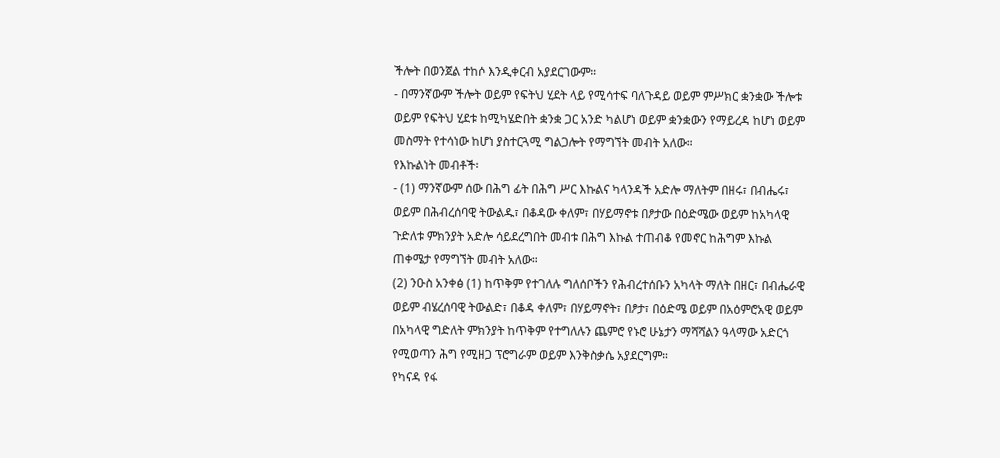ችሎት በወንጀል ተከሶ እንዲቀርብ አያደርገውም።
- በማንኛውም ችሎት ወይም የፍትህ ሂደት ላይ የሚሳተፍ ባለጉዳይ ወይም ምሥክር ቋንቋው ችሎቱ ወይም የፍትህ ሂደቱ ከሚካሄድበት ቋንቋ ጋር አንድ ካልሆነ ወይም ቋንቋውን የማይረዳ ከሆነ ወይም መስማት የተሳነው ከሆነ ያስተርጓሚ ግልጋሎት የማግኘት መብት አለው።
የእኩልነት መብቶች፡
- (1) ማንኛውም ሰው በሕግ ፊት በሕግ ሥር እኩልና ካላንዳች አድሎ ማለትም በዘሩ፣ በብሔሩ፣ ወይም በሕብረሰባዊ ትውልዱ፣ በቆዳው ቀለም፣ በሃይማኖቱ በፆታው በዕድሜው ወይም ከአካላዊ ጉድለቱ ምክንያት አድሎ ሳይደረግበት መብቱ በሕግ እኩል ተጠብቆ የመኖር ከሕግም እኩል ጠቀሜታ የማግኘት መብት አለው።
(2) ንዑስ አንቀፅ (1) ከጥቅም የተገለሉ ግለሰቦችን የሕብረተሰቡን አካላት ማለት በዘር፣ በብሔራዊ ወይም ብሄረሰባዊ ትውልድ፣ በቆዳ ቀለም፣ በሃይማኖት፣ በፆታ፣ በዕድሜ ወይም በአዕምሮአዊ ወይም በአካላዊ ግድለት ምክንያት ከጥቅም የተግለሉን ጨምሮ የኑሮ ሁኔታን ማሻሻልን ዓላማው አድርጎ የሚወጣን ሕግ የሚዘጋ ፕሮግራም ወይም እንቅስቃሴ አያደርግም።
የካናዳ የፋ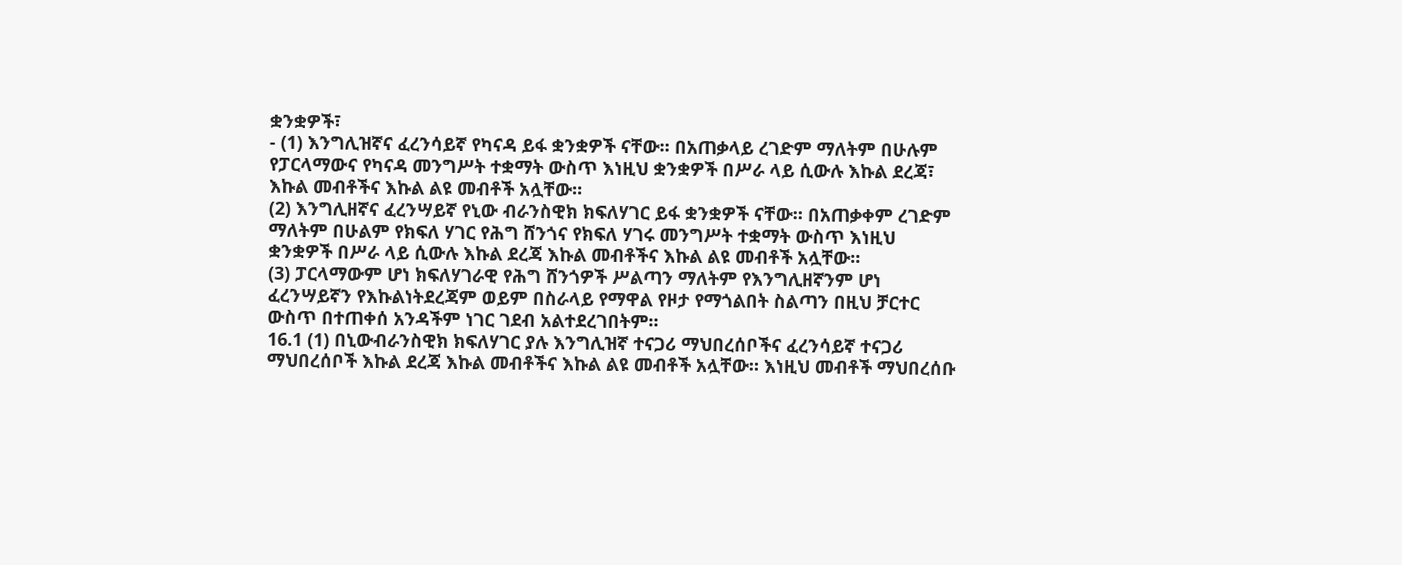ቋንቋዎች፣
- (1) እንግሊዝኛና ፈረንሳይኛ የካናዳ ይፋ ቋንቋዎች ናቸው። በአጠቃላይ ረገድም ማለትም በሁሉም የፓርላማውና የካናዳ መንግሥት ተቋማት ውስጥ እነዚህ ቋንቋዎች በሥራ ላይ ሲውሉ እኩል ደረጃ፣ እኩል መብቶችና እኩል ልዩ መብቶች አሏቸው።
(2) እንግሊዘኛና ፈረንሣይኛ የኒው ብራንስዊክ ክፍለሃገር ይፋ ቋንቋዎች ናቸው። በአጠቃቀም ረገድም ማለትም በሁልም የክፍለ ሃገር የሕግ ሸንጎና የክፍለ ሃገሩ መንግሥት ተቋማት ውስጥ እነዚህ ቋንቋዎች በሥራ ላይ ሲውሉ እኩል ደረጃ እኩል መብቶችና እኩል ልዩ መብቶች አሏቸው።
(3) ፓርላማውም ሆነ ክፍለሃገራዊ የሕግ ሸንጎዎች ሥልጣን ማለትም የእንግሊዘኛንም ሆነ ፈረንሣይኛን የእኩልነትደረጃም ወይም በስራላይ የማዋል የዞታ የማጎልበት ስልጣን በዚህ ቻርተር ውስጥ በተጠቀሰ አንዳችም ነገር ገደብ አልተደረገበትም።
16.1 (1) በኒውብራንስዊክ ክፍለሃገር ያሉ እንግሊዝኛ ተናጋሪ ማህበረሰቦችና ፈረንሳይኛ ተናጋሪ ማህበረሰቦች እኩል ደረጃ እኩል መብቶችና እኩል ልዩ መብቶች አሏቸው። እነዚህ መብቶች ማህበረሰቡ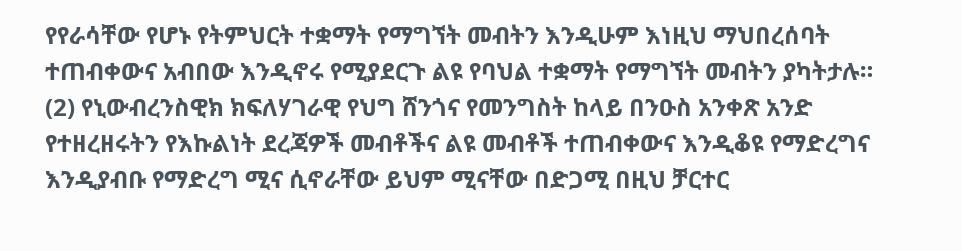የየራሳቸው የሆኑ የትምህርት ተቋማት የማግኘት መብትን እንዲሁም እነዚህ ማህበረሰባት ተጠብቀውና አብበው እንዲኖሩ የሚያደርጉ ልዩ የባህል ተቋማት የማግኘት መብትን ያካትታሉ።
(2) የኒውብረንስዊክ ክፍለሃገራዊ የህግ ሸንጎና የመንግስት ከላይ በንዑስ አንቀጽ አንድ የተዘረዘሩትን የእኩልነት ደረጃዎች መብቶችና ልዩ መብቶች ተጠብቀውና እንዲቆዩ የማድረግና እንዲያብቡ የማድረግ ሚና ሲኖራቸው ይህም ሚናቸው በድጋሚ በዚህ ቻርተር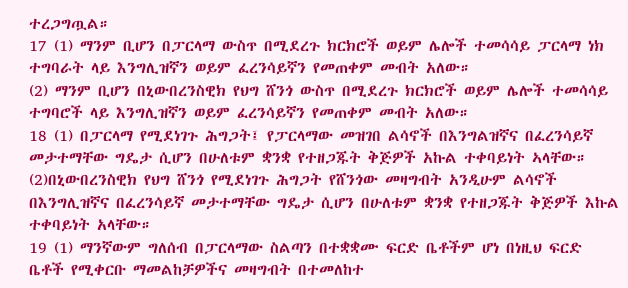ተረጋግጧል።
17 (1) ማንም ቢሆን በፓርላማ ውስጥ በሚደረጉ ክርክሮች ወይም ሌሎች ተመሳሳይ ፓርላማ ነክ ተግባራት ላይ እንግሊዝኛን ወይም ፈረንሳይኛን የመጠቀም መብት አለው።
(2) ማንም ቢሆን በኒውበረንስዊክ የህግ ሸንጎ ውስጥ በሚደረጉ ክርክሮች ወይም ሌሎች ተመሳሳይ ተግባሮች ላይ እንግሊዝኛን ወይም ፈረንሳይኛን የመጠቀም መብት አለው።
18 (1) በፓርላማ የሚደነገጉ ሕግጋት፤ የፓርላማው መዝገበ ልሳኖች በእንግልዝኛና በፈረንሳይኛ መታተማቸው ግዴታ ሲሆን በሁለቱም ቋንቋ የተዘጋጁት ቅጅዎች አኩል ተቀባይነት ኣላቸው።
(2)በኒውበረንስዊክ የህግ ሸንጎ የሚደነገጉ ሕግጋት የሸንጎው መዛግብት አንዲሁም ልሳኖች በእንግሊዝኛና በፈረንሳይኛ መታተማቸው ግዴታ ሲሆን በሁለቱም ቋንቋ የተዘጋጁት ቅጅዎች እኩል ተቀባይነት አላቸው።
19 (1) ማንኛውም ግለሰብ በፓርላማው ስልጣን በተቋቋሙ ፍርድ ቤቶችም ሆነ በነዚህ ፍርድ ቤቶች የሚቀርቡ ማመልከቻዎችና መዛግብት በተመለከተ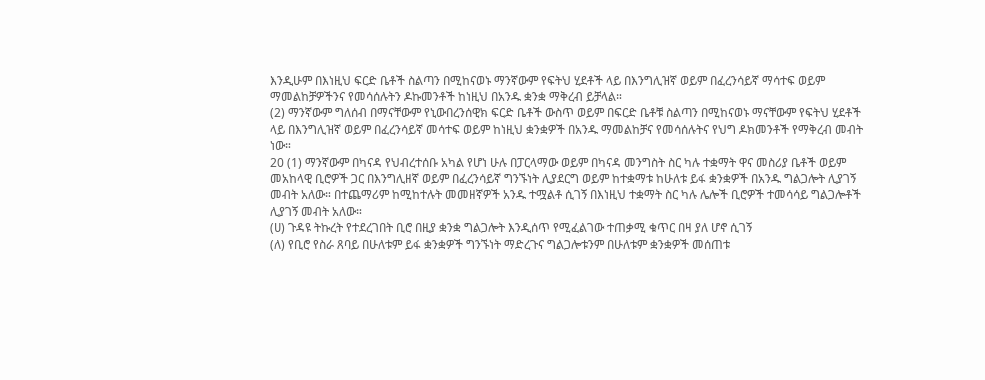እንዲሁም በእነዚህ ፍርድ ቤቶች ስልጣን በሚከናወኑ ማንኛውም የፍትህ ሂደቶች ላይ በእንግሊዝኛ ወይም በፈረንሳይኛ ማሳተፍ ወይም ማመልከቻዎችንና የመሳሰሉትን ዶኩመንቶች ከነዚህ በአንዱ ቋንቋ ማቅረብ ይቻላል።
(2) ማንኛውም ግለሰብ በማናቸውም የኒውበረንሰዊክ ፍርድ ቤቶች ውስጥ ወይም በፍርድ ቤቶቹ ስልጣን በሚከናወኑ ማናቸውም የፍትህ ሂደቶች ላይ በእንግሊዝኛ ወይም በፈረንሳይኛ መሳተፍ ወይም ከነዚህ ቋንቋዎች በአንዱ ማመልከቻና የመሳሰሉትና የህግ ዶክመንቶች የማቅረብ መብት ነው።
20 (1) ማንኛውም በካናዳ የህብረተሰቡ አካል የሆነ ሁሉ በፓርላማው ወይም በካናዳ መንግስት ስር ካሉ ተቋማት ዋና መስሪያ ቤቶች ወይም መአከላዊ ቢሮዎች ጋር በእንግሊዘኛ ወይም በፈረንሳይኛ ግንኙነት ሊያደርግ ወይም ከተቋማቱ ከሁለቱ ይፋ ቋንቋዎች በአንዱ ግልጋሎት ሊያገኝ መብት አለው። በተጨማሪም ከሚከተሉት መመዘኛዎች አንዱ ተሟልቶ ሲገኝ በእነዚህ ተቋማት ስር ካሉ ሌሎች ቢሮዎች ተመሳሳይ ግልጋሎቶች ሊያገኝ መብት አለው።
(ሀ) ጉዳዩ ትኩረት የተደረገበት ቢሮ በዚያ ቋንቋ ግልጋሎት እንዲሰጥ የሚፈልገው ተጠቃሚ ቁጥር በዛ ያለ ሆኖ ሲገኝ
(ለ) የቢሮ የስራ ጸባይ በሁለቱም ይፋ ቋንቋዎች ግንኙነት ማድረጉና ግልጋሎቱንም በሁለቱም ቋንቋዎች መሰጠቱ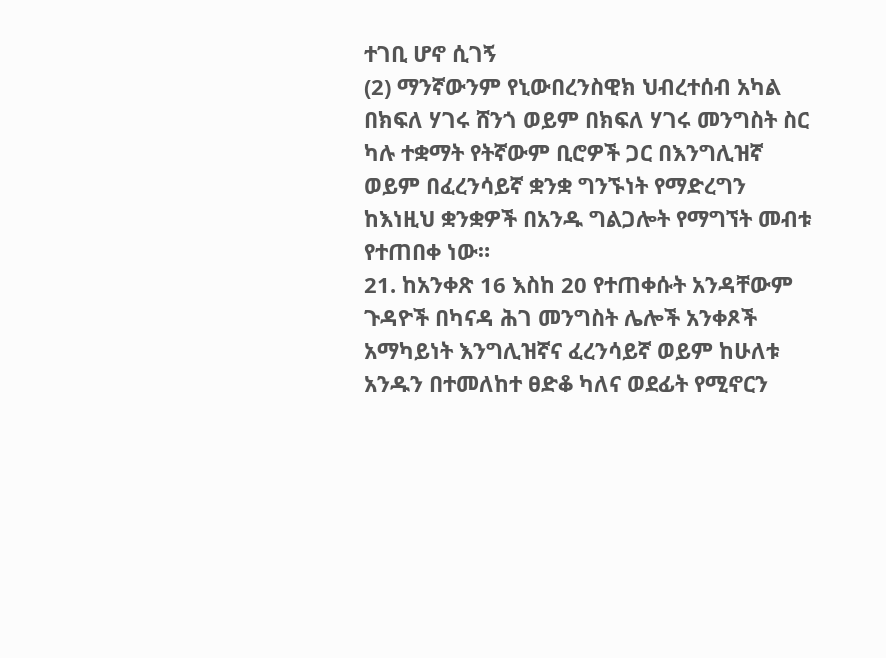ተገቢ ሆኖ ሲገኝ
(2) ማንኛውንም የኒውበረንስዊክ ህብረተሰብ አካል በክፍለ ሃገሩ ሸንጎ ወይም በክፍለ ሃገሩ መንግስት ስር ካሉ ተቋማት የትኛውም ቢሮዎች ጋር በእንግሊዝኛ ወይም በፈረንሳይኛ ቋንቋ ግንኙነት የማድረግን ከእነዚህ ቋንቋዎች በአንዱ ግልጋሎት የማግኘት መብቱ የተጠበቀ ነው።
21. ከአንቀጽ 16 እስከ 20 የተጠቀሱት አንዳቸውም ጉዳዮች በካናዳ ሕገ መንግስት ሌሎች አንቀጾች አማካይነት እንግሊዝኛና ፈረንሳይኛ ወይም ከሁለቱ አንዱን በተመለከተ ፀድቆ ካለና ወደፊት የሚኖርን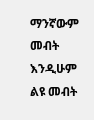ማንኛውም መብት እንዲሁም ልዩ መብት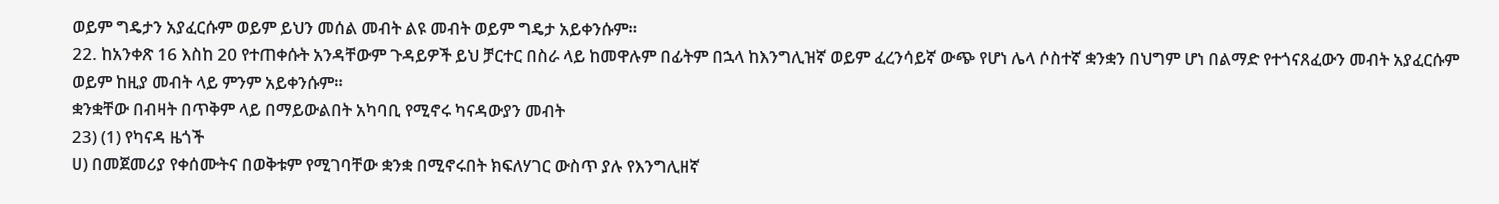ወይም ግዴታን አያፈርሱም ወይም ይህን መሰል መብት ልዩ መብት ወይም ግዴታ አይቀንሱም።
22. ከአንቀጽ 16 እስከ 20 የተጠቀሱት አንዳቸውም ጉዳይዎች ይህ ቻርተር በስራ ላይ ከመዋሉም በፊትም በኋላ ከእንግሊዝኛ ወይም ፈረንሳይኛ ውጭ የሆነ ሌላ ሶስተኛ ቋንቋን በህግም ሆነ በልማድ የተጎናጸፈውን መብት አያፈርሱም ወይም ከዚያ መብት ላይ ምንም አይቀንሱም።
ቋንቋቸው በብዛት በጥቅም ላይ በማይውልበት አካባቢ የሚኖሩ ካናዳውያን መብት
23) (1) የካናዳ ዜጎች
ሀ) በመጀመሪያ የቀሰሙትና በወቅቱም የሚገባቸው ቋንቋ በሚኖሩበት ክፍለሃገር ውስጥ ያሉ የእንግሊዘኛ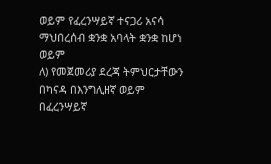ወይም የፈረንሣይኛ ተናጋሪ አናሳ ማህበረሰብ ቋንቋ አባላት ቋንቋ ከሆነ ወይም
ለ) የመጀመሪያ ደረጃ ትምህርታቸውን በካናዳ በእንግሊዘኛ ወይም በፈረንሣይኛ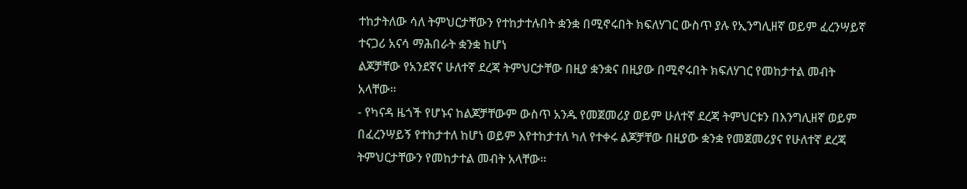ተከታትለው ሳለ ትምህርታቸውን የተከታተሉበት ቋንቋ በሚኖሩበት ክፍለሃገር ውስጥ ያሉ የኢንግሊዘኛ ወይም ፈረንሣይኛ ተናጋሪ አናሳ ማሕበራት ቋንቋ ከሆነ
ልጆቻቸው የአንደኛና ሁለተኛ ደረጃ ትምህርታቸው በዚያ ቋንቋና በዚያው በሚኖሩበት ክፍለሃገር የመከታተል መብት አላቸው።
- የካናዳ ዜጎች የሆኑና ከልጆቻቸውም ውስጥ አንዱ የመጀመሪያ ወይም ሁለተኛ ደረጃ ትምህርቱን በእንግሊዘኛ ወይም በፈረንሣይኝ የተከታተለ ከሆነ ወይም እየተከታተለ ካለ የተቀሩ ልጆቻቸው በዚያው ቋንቋ የመጀመሪያና የሁለተኛ ደረጃ ትምህርታቸውን የመከታተል መብት አላቸው።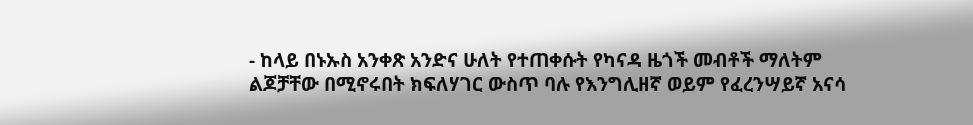- ከላይ በኑኡስ አንቀጽ አንድና ሁለት የተጠቀሱት የካናዳ ዜጎች መብቶች ማለትም ልጆቻቸው በሚኖሩበት ክፍለሃገር ውስጥ ባሉ የእንግሊዘኛ ወይም የፈረንሣይኛ አናሳ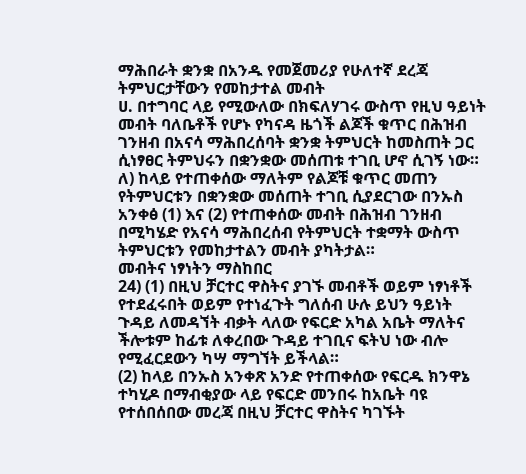ማሕበራት ቋንቋ በአንዱ የመጀመሪያ የሁለተኛ ደረጃ ትምህርታቸውን የመከታተል መብት
ሀ. በተግባር ላይ የሚውለው በክፍለሃገሩ ውስጥ የዚህ ዓይነት መብት ባለቤቶች የሆኑ የካናዳ ዜጎች ልጆች ቁጥር በሕዝብ ገንዘብ በአናሳ ማሕበረሰባት ቋንቋ ትምህርት ከመስጠት ጋር ሲነፃፀር ትምህሩን በቋንቋው መሰጠቱ ተገቢ ሆኖ ሲገኝ ነው።
ለ) ከላይ የተጠቀሰው ማለትም የልጆቹ ቁጥር መጠን የትምህርቱን በቋንቋው መሰጠት ተገቢ ሲያደርገው በንኡስ አንቀፅ (1) እና (2) የተጠቀሰው መብት በሕዝብ ገንዘብ በሚካሄድ የአናሳ ማሕበረሰብ የትምህርት ተቋማት ውስጥ ትምህርቱን የመከታተልን መብት ያካትታል።
መብትና ነፃነትን ማስከበር
24) (1) በዚህ ቻርተር ዋስትና ያገኙ መብቶች ወይም ነፃነቶች የተደፈሩበት ወይም የተነፈጉት ግለሰብ ሁሉ ይህን ዓይነት ጉዳይ ለመዳኘት ብቃት ላለው የፍርድ አካል አቤት ማለትና ችሎቱም ከፊቱ ለቀረበው ጉዳይ ተገቢና ፍትህ ነው ብሎ የሚፈርደውን ካሣ ማግኘት ይችላል።
(2) ከላይ በንኡስ አንቀጽ አንድ የተጠቀሰው የፍርዱ ክንዋኔ ተካሂዶ በማብቂያው ላይ የፍርድ መንበሩ ከአቤት ባዩ የተሰበሰበው መረጃ በዚህ ቻርተር ዋስትና ካገኙት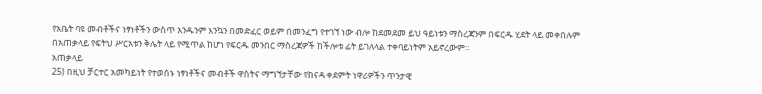የአቤት ባዩ መብቶችና ነፃነቶችን ውስጥ አንዱንም እንኳን በመድፈር ወይም በመንፈግ የተገኘ ነው ብሎ ከደመደመ ይህ ዓይነቱን ማስረጃንም በፍርዱ ሂደት ላይ መቀበሉም በአጠቃላይ የፍትህ ሥርአቱን ቅሌት ላይ የሚጥል ከሆነ የፍርዱ መንበር ማስረጃዎች ከችሎቱ ፊት ይገለላል ተቀባይነትም አይኖረውም።
አጠቃላይ
25) በዚህ ቻርተር አመካይነት የተወሰኑ ነፃነቶችና መብቶች ዋስትና ማግኘታቸው የከናዳ ቀደምት ነዋሪዎችን ጥንታዊ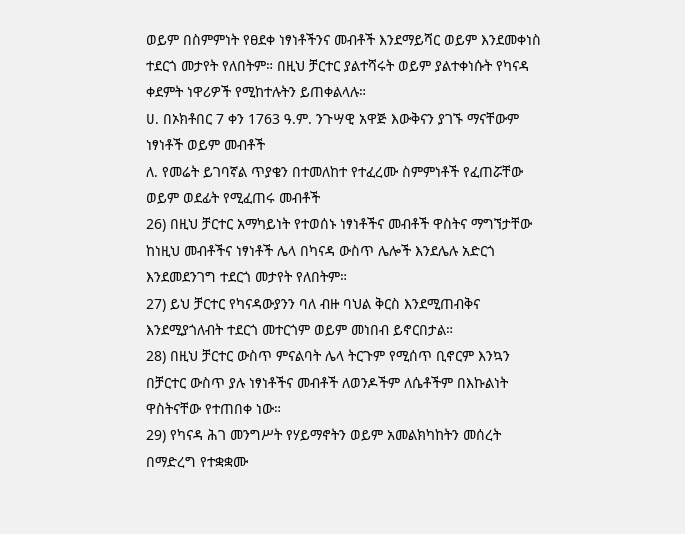ወይም በስምምነት የፀደቀ ነፃነቶችንና መብቶች እንደማይሻር ወይም እንደመቀነስ ተደርጎ መታየት የለበትም። በዚህ ቻርተር ያልተሻሩት ወይም ያልተቀነሱት የካናዳ ቀደምት ነዋሪዎች የሚከተሉትን ይጠቀልላሉ።
ሀ. በኦክቶበር 7 ቀን 1763 ዓ.ም. ንጉሣዊ አዋጅ እውቅናን ያገኙ ማናቸውም ነፃነቶች ወይም መብቶች
ለ. የመሬት ይገባኛል ጥያቄን በተመለከተ የተፈረሙ ስምምነቶች የፈጠሯቸው ወይም ወደፊት የሚፈጠሩ መብቶች
26) በዚህ ቻርተር አማካይነት የተወሰኑ ነፃነቶችና መብቶች ዋስትና ማግኘታቸው ከነዚህ መብቶችና ነፃነቶች ሌላ በካናዳ ውስጥ ሌሎች እንደሌሉ አድርጎ እንደመደንገግ ተደርጎ መታየት የለበትም።
27) ይህ ቻርተር የካናዳውያንን ባለ ብዙ ባህል ቅርስ እንደሚጠብቅና እንደሚያጎለብት ተደርጎ መተርጎም ወይም መነበብ ይኖርበታል።
28) በዚህ ቻርተር ውስጥ ምናልባት ሌላ ትርጉም የሚሰጥ ቢኖርም እንኳን በቻርተር ውስጥ ያሉ ነፃነቶችና መብቶች ለወንዶችም ለሴቶችም በእኩልነት ዋስትናቸው የተጠበቀ ነው።
29) የካናዳ ሕገ መንግሥት የሃይማኖትን ወይም አመልክካከትን መሰረት በማድረግ የተቋቋሙ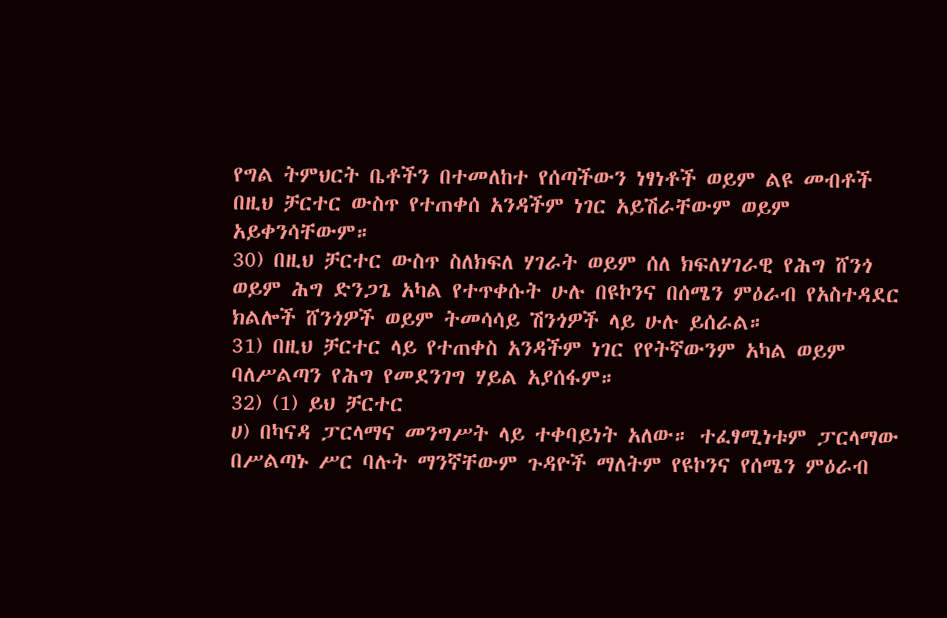የግል ትምህርት ቤቶችን በተመለከተ የሰጣችውን ነፃነቶች ወይም ልዩ መብቶች በዚህ ቻርተር ውስጥ የተጠቀሰ አንዳችም ነገር አይሽራቸውም ወይም አይቀንሳቸውም።
30) በዚህ ቻርተር ውስጥ ስለክፍለ ሃገራት ወይም ሰለ ክፍለሃገራዊ የሕግ ሸንጎ ወይም ሕግ ድንጋጌ አካል የተጥቀሱት ሁሉ በዩኮንና በሰሜን ምዕራብ የአስተዳደር ክልሎች ሸንጎዎች ወይም ትመሳሳይ ሽንጎዎች ላይ ሁሉ ይሰራል።
31) በዚህ ቻርተር ላይ የተጠቀስ አንዳችም ነገር የየትኛውንም አካል ወይም ባለሥልጣን የሕግ የመደንገግ ሃይል አያሰፋም።
32) (1) ይህ ቻርተር
ሀ) በካናዳ ፓርላማና መንግሥት ላይ ተቀባይነት አለው። ተፈፃሚነቱም ፓርላማው በሥልጣኑ ሥር ባሉት ማንኛቸውም ጉዳዮች ማለትም የዩኮንና የሰሜን ምዕራብ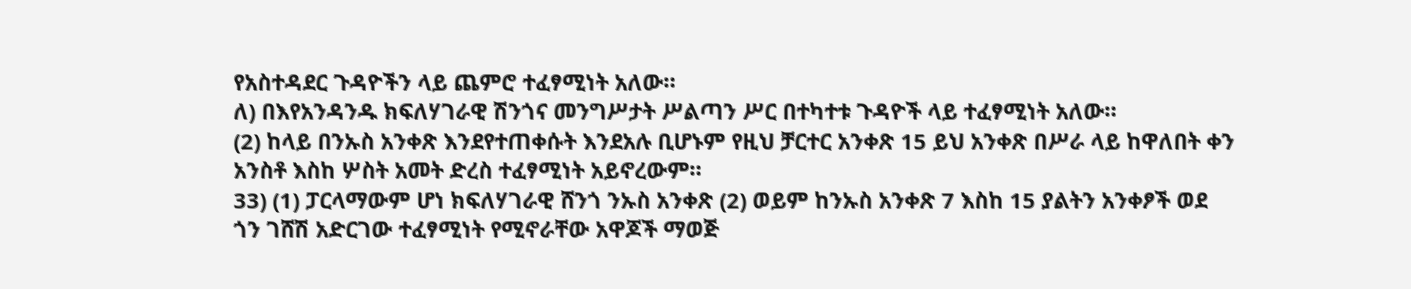የአስተዳደር ጉዳዮችን ላይ ጨምሮ ተፈፃሚነት አለው።
ለ) በእየአንዳንዱ ክፍለሃገራዊ ሽንጎና መንግሥታት ሥልጣን ሥር በተካተቱ ጉዳዮች ላይ ተፈፃሚነት አለው።
(2) ከላይ በንኡስ አንቀጽ እንደየተጠቀሱት እንደአሉ ቢሆኑም የዚህ ቻርተር አንቀጽ 15 ይህ አንቀጽ በሥራ ላይ ከዋለበት ቀን አንስቶ እስከ ሦስት አመት ድረስ ተፈፃሚነት አይኖረውም።
33) (1) ፓርላማውም ሆነ ክፍለሃገራዊ ሸንጎ ንኡስ አንቀጽ (2) ወይም ከንኡስ አንቀጽ 7 እስከ 15 ያልትን አንቀፆች ወደ ጎን ገሸሽ አድርገው ተፈፃሚነት የሚኖራቸው አዋጆች ማወጅ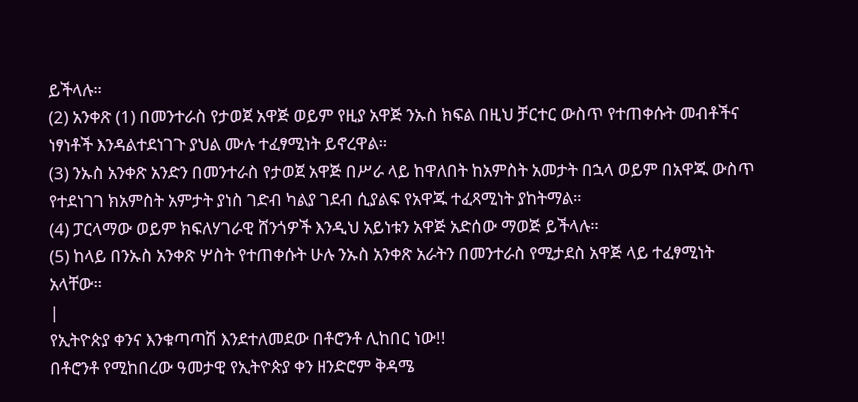ይችላሉ።
(2) አንቀጽ (1) በመንተራስ የታወጀ አዋጅ ወይም የዚያ አዋጅ ንኡስ ክፍል በዚህ ቻርተር ውስጥ የተጠቀሱት መብቶችና ነፃነቶች እንዳልተደነገጉ ያህል ሙሉ ተፈፃሚነት ይኖረዋል።
(3) ንኡስ አንቀጽ አንድን በመንተራስ የታወጀ አዋጅ በሥራ ላይ ከዋለበት ከአምስት አመታት በኋላ ወይም በአዋጁ ውስጥ የተደነገገ ክአምስት አምታት ያነስ ገድብ ካልያ ገደብ ሲያልፍ የአዋጁ ተፈጻሚነት ያከትማል።
(4) ፓርላማው ወይም ክፍለሃገራዊ ሸንጎዎች እንዲህ አይነቱን አዋጅ አድሰው ማወጅ ይችላሉ።
(5) ከላይ በንኡስ አንቀጽ ሦስት የተጠቀሱት ሁሉ ንኡስ አንቀጽ አራትን በመንተራስ የሚታደስ አዋጅ ላይ ተፈፃሚነት አላቸው።
|
የኢትዮጵያ ቀንና እንቁጣጣሽ እንደተለመደው በቶሮንቶ ሊከበር ነው!!
በቶሮንቶ የሚከበረው ዓመታዊ የኢትዮጵያ ቀን ዘንድሮም ቅዳሜ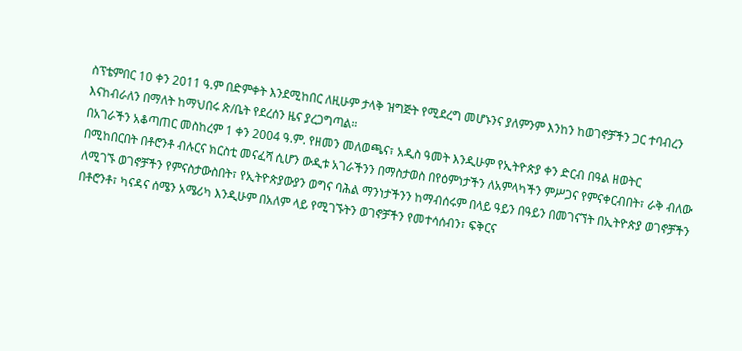ስፕቴምበር 10 ቀን 2011 ዓ.ም በድምቀት እንደሚከበር ለዚሁም ታላቅ ዝግጅት የሚደረግ መሆኑንና ያለምንም እንከን ከወገኖቻችን ጋር ተባብረን እናከብራለን በማለት ከማህበሩ ጽ/ቤት የደረሰን ዜና ያረጋግጣል።
በአገራችን አቆጣጠር መስከረም 1 ቀን 2004 ዓ.ም. የዘመን መለወጫና፣ አዲስ ዓመት እንዲሁም የኢትዮጵያ ቀን ድርብ በዓል ዘወትር በሚከበርበት በቶሮንቶ ብሉርና ክርስቲ መናፈሻ ሲሆን ውዲቱ አገራችንን በማስታወስ በየዕምነታችን ለአምላካችን ምሥጋና የምናቀርብበት፣ ራቅ ብለው ለሚገኙ ወገኖቻችን የምናስታውስበት፣ የኢትዮጵያውያን ወግና ባሕል ማንነታችንን ከማብሰሩም በላይ ዓይን በዓይን በመገናኘት በኢትዮጵያ ወገኖቻችን በቶሮንቶ፣ ካናዳና ሰሜን አሜሪካ እንዲሁም በአለም ላይ የሚገኙትን ወገኖቻችን የመተሳሰብን፣ ፍቅርና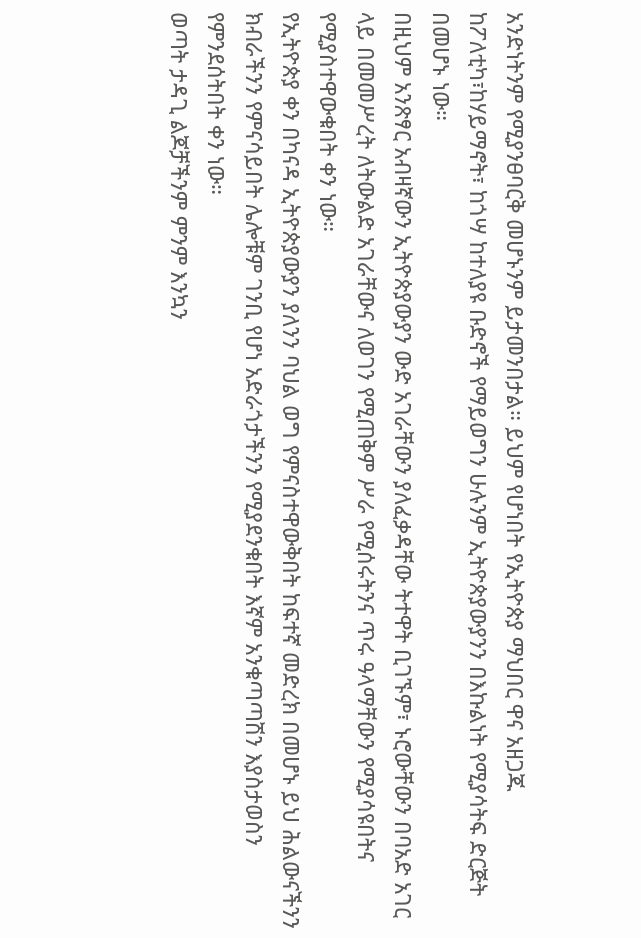አንድነትንም የሚያንፀባርቅ መሆኑንም ይታመንበታል። ይህም የሆነበት የኢትዮጵያ ማህበር ዋና አዘጋጁ ከፖለቲካ፣ከሃይማኖት፣ ከጎሣ ከተለያዩ ቡድኖች የማይወግን ሁሉንም ኢትዮጵያውያንን በእኩልነት የሚያሳትፍ ድርጅት በመሆኑ ነው።
በዚህም አንጽፃር አብዛኛውን ኢትዮጵያውያን ውድ አገራቸውን ያለፈቃዳቸው ትተዋት ቢገኙም፣ ኑሮውቸውን በባአድ አገር ላይ በመመሥረት ለትውልድ አገራቸውና ለወገን የሚጠቅም ሥራ የሚሰሩትንና ጥሩ ዓላማቸውን የሚያሳዩበትና የሚያስተዋውቁበት ቀን ነው።
የኢትዮጵያ ቀን በካናዳ ኢትዮጵያውያን ያለንን ባህል ወግ የምናስተዋውቅበት ከፍተኛ መድረክ በመሆኑ ይህ ሕልውናችንን ክብራችንን የምናሳይበት ሌሎቹም ገንቢ የሆነ አድራጎታችንን የሚያደንቁበት እኛም አንቁጣጣሽን እያስታወስን የምንደሰትበት ቀን ነው።
ወጣት ታዳጊ ልጆቻችንም ምንም እንኳን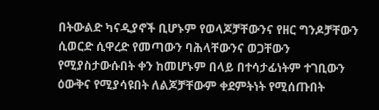በትውልድ ካናዲያኖች ቢሆኑም የወላጆቻቸውንና የዘር ግንዶቻቸውን ሲወርድ ሲዋረድ የመጣውን ባሕላቸውንና ወጋቸውን የሚያስታውሱበት ቀን ከመሆኑም በላይ በተሳታፊነትም ተገቢውን ዕውቅና የሚያሳዩበት ለልጆቻቸውም ቀደምትነት የሚሰጡበት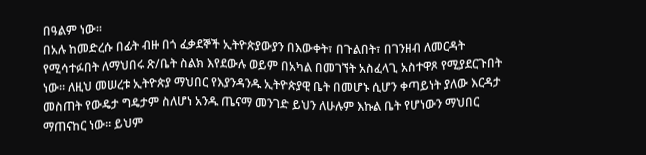በዓልም ነው።
በአሉ ከመድረሱ በፊት ብዙ በጎ ፈቃደኞች ኢትዮጵያውያን በእውቀት፣ በጉልበት፣ በገንዘብ ለመርዳት የሚሳተፉበት ለማህበሩ ጽ/ቤት ስልክ እየደውሉ ወይም በአካል በመገኘት አስፈላጊ አስተዋጾ የሚያደርጉበት ነው። ለዚህ መሠረቱ ኢትዮጵያ ማህበር የእያንዳንዱ ኢትዮጵያዊ ቤት በመሆኑ ሲሆን ቀጣይነት ያለው እርዳታ መስጠት የውዴታ ግዴታም ስለሆነ አንዱ ጤናማ መንገድ ይህን ለሁሉም እኩል ቤት የሆነውን ማህበር ማጠናከር ነው። ይህም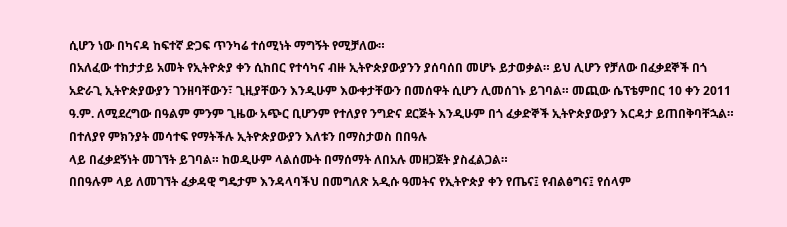ሲሆን ነው በካናዳ ከፍተኛ ድጋፍ ጥንካሬ ተሰሚነት ማግኝት የሚቻለው።
በአለፈው ተከታታይ አመት የኢትዮጵያ ቀን ሲከበር የተሳካና ብዙ ኢትዮጵያውያንን ያሰባሰበ መሆኑ ይታወቃል። ይህ ሊሆን የቻለው በፈቃደኞች በጎ አድራጊ ኢትዮጵያውያን ገንዘባቸውን፣ ጊዚያቸውን እንዲሁም እውቀታቸውን በመሰዋት ሲሆን ሊመሰገኑ ይገባል። መጪው ሴፕቴምበር 10 ቀን 2011 ዓ.ም. ለሚደረግው በዓልም ምንም ጊዜው አጭር ቢሆንም የተለያየ ንግድና ደርጅት እንዲሁም በጎ ፈቃድኞች ኢትዮጵያውያን እርዳታ ይጠበቅባቸኋል።
በተለያየ ምክንያት መሳተፍ የማትችሉ ኢትዮጵያውያን እለቱን በማስታወስ በበዓሉ
ላይ በፈቃደኝነት መገኘት ይገባል። ከወዲሁም ላልሰሙት በማሰማት ለበአሉ መዘጋጀት ያስፈልጋል።
በበዓሉም ላይ ለመገኘት ፈቃዳዊ ግዴታም እንዳላባችህ በመግለጽ አዲሱ ዓመትና የኢትዮጵያ ቀን የጤና፤ የብልፅግና፤ የሰላም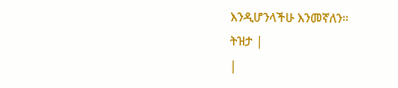እንዲሆንላችሁ እንመኛለን።
ትዝታ |
|